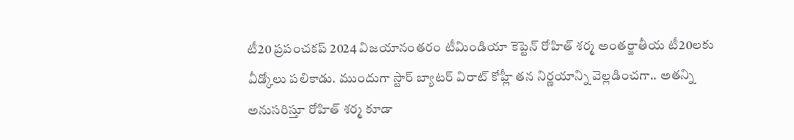టీ20 ప్రపంచకప్ 2024 విజయానంతరం టీమిండియా కెప్టెన్ రోహిత్ శర్మ అంతర్జాతీయ టీ20లకు వీడ్కోలు పలికాడు. ముందుగా స్టార్ బ్యాటర్ విరాట్ కోహ్లీ తన నిర్ణయాన్ని వెల్లడించగా.. అతన్ని అనుసరిస్తూ రోహిత్ శర్మ కూడా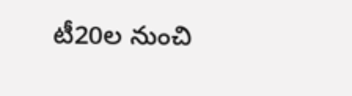టీ20ల నుంచి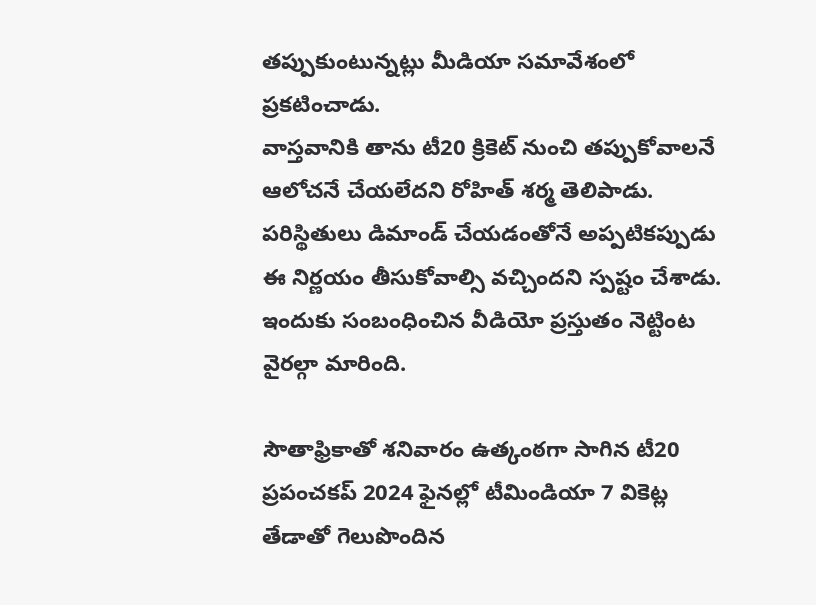తప్పుకుంటున్నట్లు మీడియా సమావేశంలో ప్రకటించాడు.
వాస్తవానికి తాను టీ20 క్రికెట్ నుంచి తప్పుకోవాలనే ఆలోచనే చేయలేదని రోహిత్ శర్మ తెలిపాడు. పరిస్థితులు డిమాండ్ చేయడంతోనే అప్పటికప్పుడు ఈ నిర్ణయం తీసుకోవాల్సి వచ్చిందని స్పష్టం చేశాడు. ఇందుకు సంబంధించిన వీడియో ప్రస్తుతం నెట్టింట వైరల్గా మారింది.

సౌతాఫ్రికాతో శనివారం ఉత్కంఠగా సాగిన టీ20 ప్రపంచకప్ 2024 ఫైనల్లో టీమిండియా 7 వికెట్ల తేడాతో గెలుపొందిన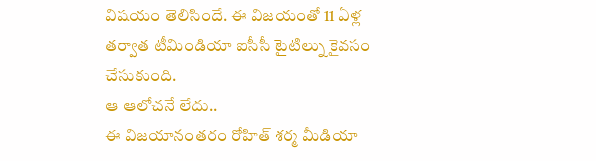విషయం తెలిసిందే. ఈ విజయంతో 11 ఏళ్ల తర్వాత టీమిండియా ఐసీసీ టైటిల్ను కైవసం చేసుకుంది.
ఆ ఆలోచనే లేదు..
ఈ విజయానంతరం రోహిత్ శర్మ మీడియా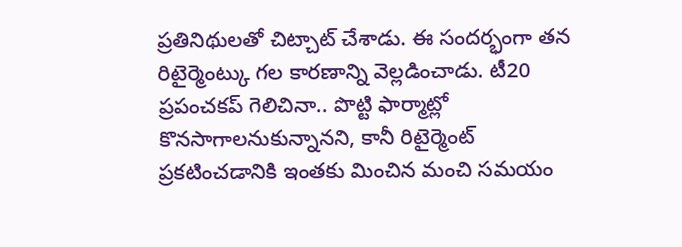ప్రతినిథులతో చిట్చాట్ చేశాడు. ఈ సందర్భంగా తన రిటైర్మెంట్కు గల కారణాన్ని వెల్లడించాడు. టీ20 ప్రపంచకప్ గెలిచినా.. పొట్టి ఫార్మాట్లో కొనసాగాలనుకున్నానని, కానీ రిటైర్మెంట్ ప్రకటించడానికి ఇంతకు మించిన మంచి సమయం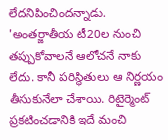లేదనిపించిందన్నాడు.
'అంతర్జాతీయ టీ20ల నుంచి తప్పుకోవాలనే ఆలోచనే నాకు లేదు. కానీ పరిస్థితులు ఆ నిర్ణయం తీసుకునేలా చేశాయి. రిటైర్మెంట్ ప్రకటించడానికి ఇదే మంచి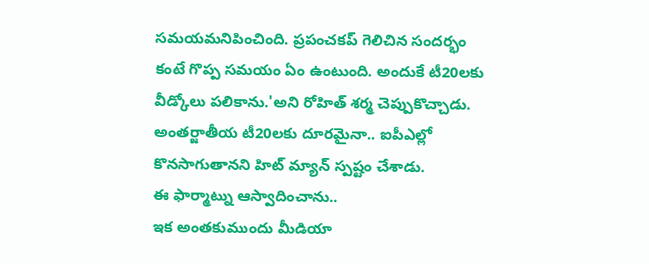సమయమనిపించింది. ప్రపంచకప్ గెలిచిన సందర్భం కంటే గొప్ప సమయం ఏం ఉంటుంది. అందుకే టీ20లకు వీడ్కోలు పలికాను.'అని రోహిత్ శర్మ చెప్పుకొచ్చాడు. అంతర్జాతీయ టీ20లకు దూరమైనా.. ఐపీఎల్లో కొనసాగుతానని హిట్ మ్యాన్ స్పష్టం చేశాడు.
ఈ ఫార్మాట్ను ఆస్వాదించాను..
ఇక అంతకుముందు మీడియా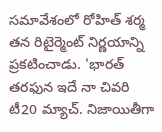సమావేశంలో రోహిత్ శర్మ తన రిటైర్మెంట్ నిర్ణయాన్ని ప్రకటించాడు. 'భారత్ తరఫున ఇదే నా చివరి టీ20 మ్యాచ్. నిజాయితీగా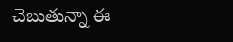చెబుతున్నా ఈ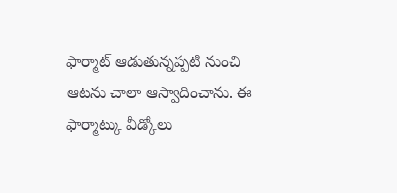ఫార్మాట్ ఆడుతున్నప్పటి నుంచి ఆటను చాలా ఆస్వాదించాను. ఈ ఫార్మాట్కు వీడ్కోలు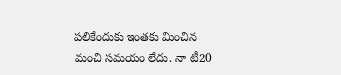పలికేందుకు ఇంతకు మించిన మంచి సమయం లేదు. నా టీ20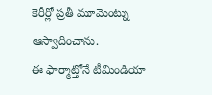కెరీర్లో ప్రతీ మూమెంట్ను ఆస్వాదించాను.
ఈ ఫార్మాట్తోనే టీమిండియా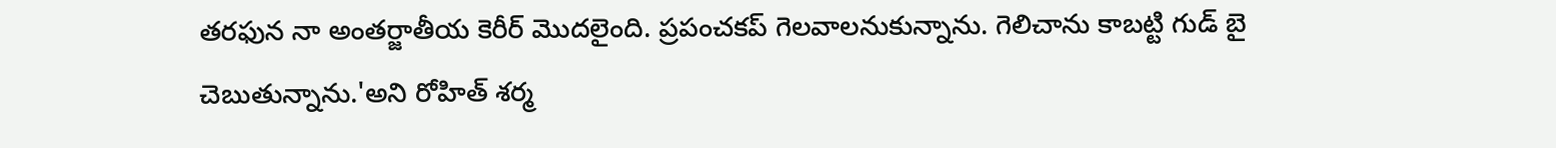తరఫున నా అంతర్జాతీయ కెరీర్ మొదలైంది. ప్రపంచకప్ గెలవాలనుకున్నాను. గెలిచాను కాబట్టి గుడ్ బై చెబుతున్నాను.'అని రోహిత్ శర్మ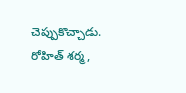చెప్పుకొచ్చాడు. రోహిత్ శర్మ,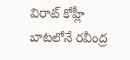విరాట్ కోహ్లీ బాటలోనే రవీంద్ర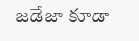జడేజా కూడా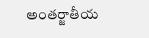అంతర్జాతీయ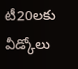టీ20లకు వీడ్కోలు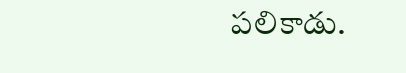పలికాడు.